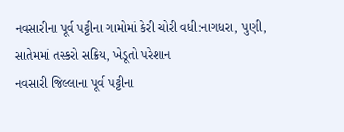નવસારીના પૂર્વ પટ્ટીના ગામોમાં કેરી ચોરી વધી:નાગધરા, પુણી, સાતેમમાં તસ્કરો સક્રિય, ખેડૂતો પરેશાન
નવસારી જિલ્લાના પૂર્વ પટ્ટીના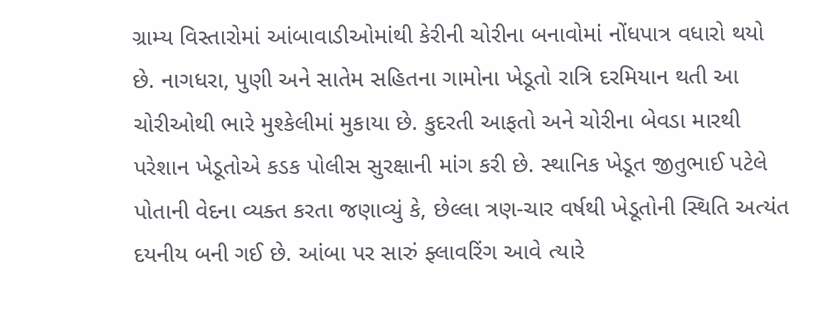ગ્રામ્ય વિસ્તારોમાં આંબાવાડીઓમાંથી કેરીની ચોરીના બનાવોમાં નોંધપાત્ર વધારો થયો છે. નાગધરા, પુણી અને સાતેમ સહિતના ગામોના ખેડૂતો રાત્રિ દરમિયાન થતી આ ચોરીઓથી ભારે મુશ્કેલીમાં મુકાયા છે. કુદરતી આફતો અને ચોરીના બેવડા મારથી પરેશાન ખેડૂતોએ કડક પોલીસ સુરક્ષાની માંગ કરી છે. સ્થાનિક ખેડૂત જીતુભાઈ પટેલે પોતાની વેદના વ્યક્ત કરતા જણાવ્યું કે, છેલ્લા ત્રણ-ચાર વર્ષથી ખેડૂતોની સ્થિતિ અત્યંત દયનીય બની ગઈ છે. આંબા પર સારું ફ્લાવરિંગ આવે ત્યારે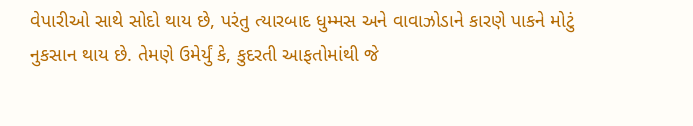વેપારીઓ સાથે સોદો થાય છે, પરંતુ ત્યારબાદ ધુમ્મસ અને વાવાઝોડાને કારણે પાકને મોટું નુકસાન થાય છે. તેમણે ઉમેર્યું કે, કુદરતી આફતોમાંથી જે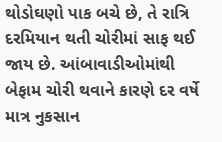થોડોઘણો પાક બચે છે, તે રાત્રિ દરમિયાન થતી ચોરીમાં સાફ થઈ જાય છે. આંબાવાડીઓમાંથી બેફામ ચોરી થવાને કારણે દર વર્ષે માત્ર નુકસાન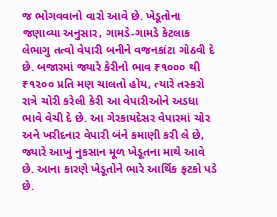જ ભોગવવાનો વારો આવે છે. ખેડૂતોના જણાવ્યા અનુસાર, ગામડે-ગામડે કેટલાક લેભાગુ તત્વો વેપારી બનીને વજનકાંટા ગોઠવી દે છે. બજારમાં જ્યારે કેરીનો ભાવ ₹૧૦૦૦ થી ₹૧૨૦૦ પ્રતિ મણ ચાલતો હોય, ત્યારે તસ્કરો રાત્રે ચોરી કરેલી કેરી આ વેપારીઓને અડધા ભાવે વેચી દે છે. આ ગેરકાયદેસર વેપારમાં ચોર અને ખરીદનાર વેપારી બંને કમાણી કરી લે છે, જ્યારે આખું નુકસાન મૂળ ખેડૂતના માથે આવે છે. આના કારણે ખેડૂતોને ભારે આર્થિક ફટકો પડે છે.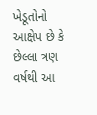ખેડૂતોનો આક્ષેપ છે કે છેલ્લા ત્રણ વર્ષથી આ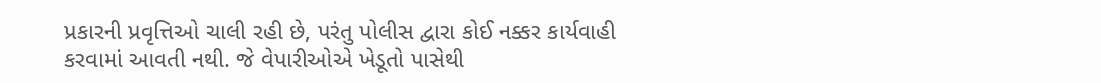પ્રકારની પ્રવૃત્તિઓ ચાલી રહી છે, પરંતુ પોલીસ દ્વારા કોઈ નક્કર કાર્યવાહી કરવામાં આવતી નથી. જે વેપારીઓએ ખેડૂતો પાસેથી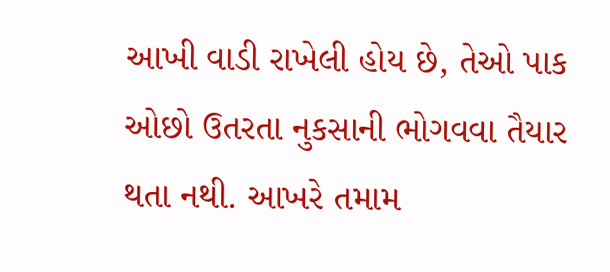આખી વાડી રાખેલી હોય છે, તેઓ પાક ઓછો ઉતરતા નુકસાની ભોગવવા તૈયાર થતા નથી. આખરે તમામ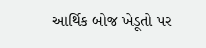આર્થિક બોજ ખેડૂતો પર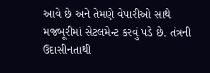આવે છે અને તેમણે વેપારીઓ સાથે મજબૂરીમાં સેટલમેન્ટ કરવું પડે છે. તંત્રની ઉદાસીનતાથી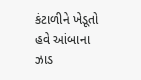કંટાળીને ખેડૂતો હવે આંબાના ઝાડ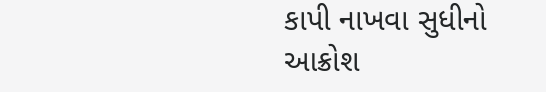કાપી નાખવા સુધીનો આક્રોશ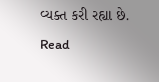વ્યક્ત કરી રહ્યા છે.
Read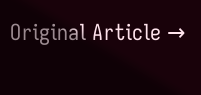Original Article →